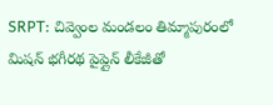SRPT: చివ్వెంల మండలం తిమ్మాపురంలో మిషన్ భగీరథ పైప్లైన్ లీకేజీతో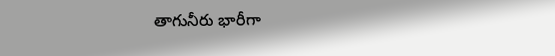తాగునీరు భారీగా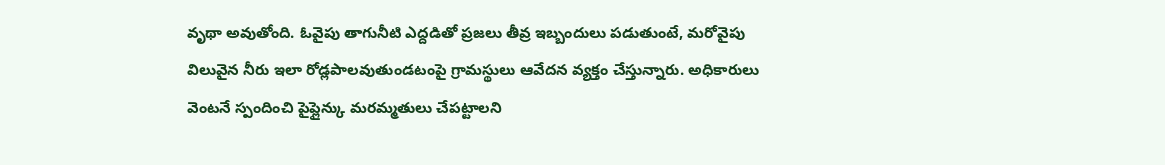వృథా అవుతోంది. ఓవైపు తాగునీటి ఎద్దడితో ప్రజలు తీవ్ర ఇబ్బందులు పడుతుంటే, మరోవైపు విలువైన నీరు ఇలా రోడ్లపాలవుతుండటంపై గ్రామస్థులు ఆవేదన వ్యక్తం చేస్తున్నారు. అధికారులు వెంటనే స్పందించి పైప్లైన్కు మరమ్మతులు చేపట్టాలని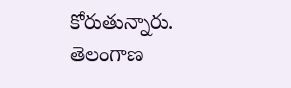కోరుతున్నారు.
తెలంగాణ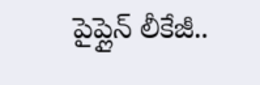పైప్లైన్ లీకేజీ..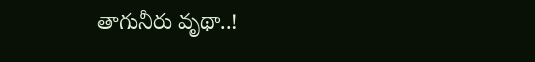తాగునీరు వృథా..!